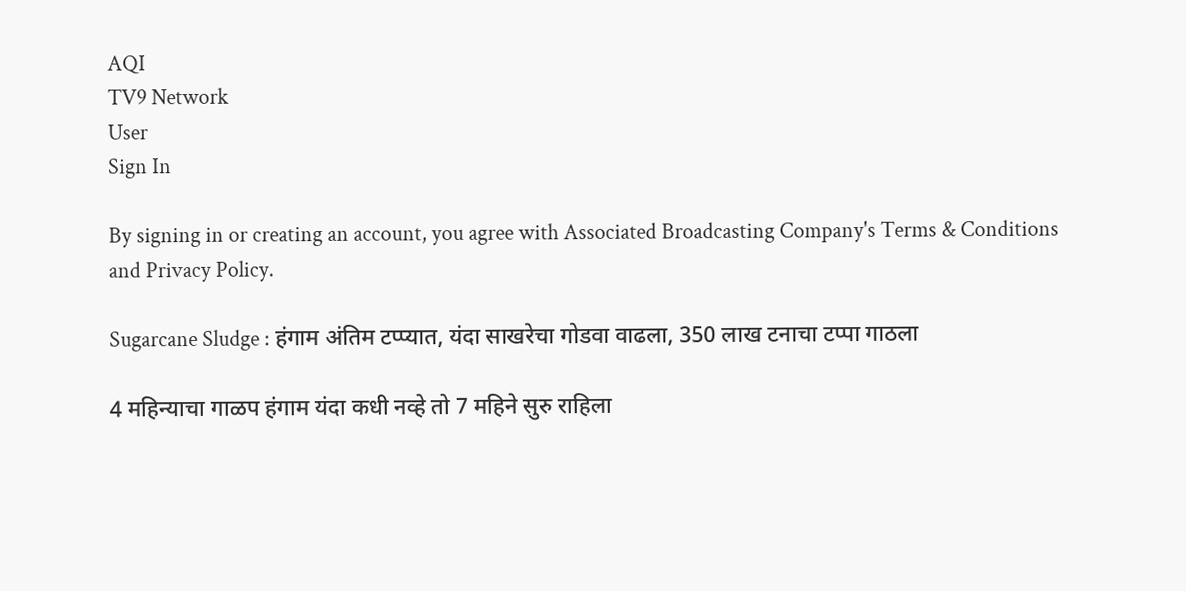AQI
TV9 Network
User
Sign In

By signing in or creating an account, you agree with Associated Broadcasting Company's Terms & Conditions and Privacy Policy.

Sugarcane Sludge : हंगाम अंतिम टप्प्यात, यंदा साखरेचा गोडवा वाढला, 350 लाख टनाचा टप्पा गाठला

4 महिन्याचा गाळप हंगाम यंदा कधी नव्हे तो 7 महिने सुरु राहिला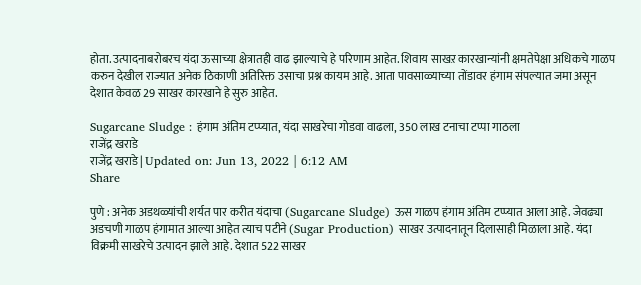होता. उत्पादनाबरोबरच यंदा ऊसाच्या क्षेत्रातही वाढ झाल्याचे हे परिणाम आहेत. शिवाय साखऱ कारखान्यांनी क्षमतेपेक्षा अधिकचे गाळप करुन देखील राज्यात अनेक ठिकाणी अतिरिक्त उसाचा प्रश्न कायम आहे. आता पावसाळ्याच्या तोंडावर हंगाम संपल्यात जमा असून देशात केवळ 29 साखर कारखाने हे सुरु आहेत.

Sugarcane Sludge : हंगाम अंतिम टप्प्यात, यंदा साखरेचा गोडवा वाढला, 350 लाख टनाचा टप्पा गाठला
राजेंद्र खराडे
राजेंद्र खराडे | Updated on: Jun 13, 2022 | 6:12 AM
Share

पुणे : अनेक अडथळ्यांची शर्यत पार करीत यंदाचा (Sugarcane Sludge) ऊस गाळप हंगाम अंतिम टप्प्यात आला आहे. जेवढ्या अडचणी गाळप हंगामात आल्या आहेत त्याच पटीने (Sugar Production) साखर उत्पादनातून दिलासाही मिळाला आहे. यंदा विक्रमी साखरेचे उत्पादन झाले आहे. देशात 522 साखर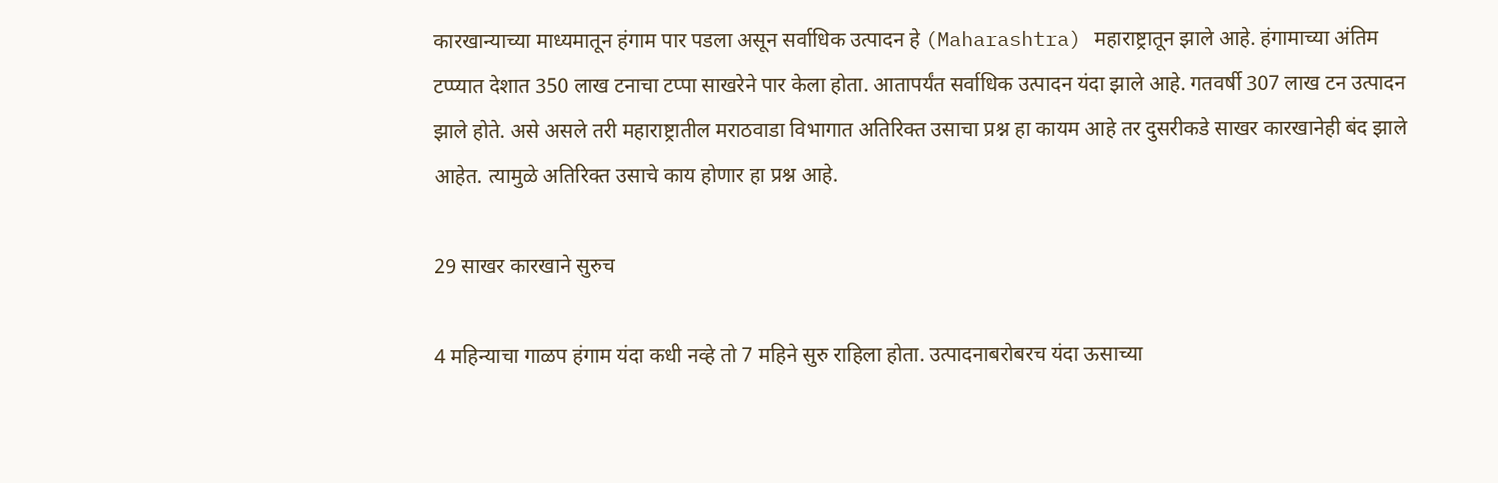कारखान्याच्या माध्यमातून हंगाम पार पडला असून सर्वाधिक उत्पादन हे (Maharashtra) महाराष्ट्रातून झाले आहे. हंगामाच्या अंतिम टप्प्यात देशात 350 लाख टनाचा टप्पा साखरेने पार केला होता. आतापर्यंत सर्वाधिक उत्पादन यंदा झाले आहे. गतवर्षी 307 लाख टन उत्पादन झाले होते. असे असले तरी महाराष्ट्रातील मराठवाडा विभागात अतिरिक्त उसाचा प्रश्न हा कायम आहे तर दुसरीकडे साखर कारखानेही बंद झाले आहेत. त्यामुळे अतिरिक्त उसाचे काय होणार हा प्रश्न आहे.

29 साखर कारखाने सुरुच

4 महिन्याचा गाळप हंगाम यंदा कधी नव्हे तो 7 महिने सुरु राहिला होता. उत्पादनाबरोबरच यंदा ऊसाच्या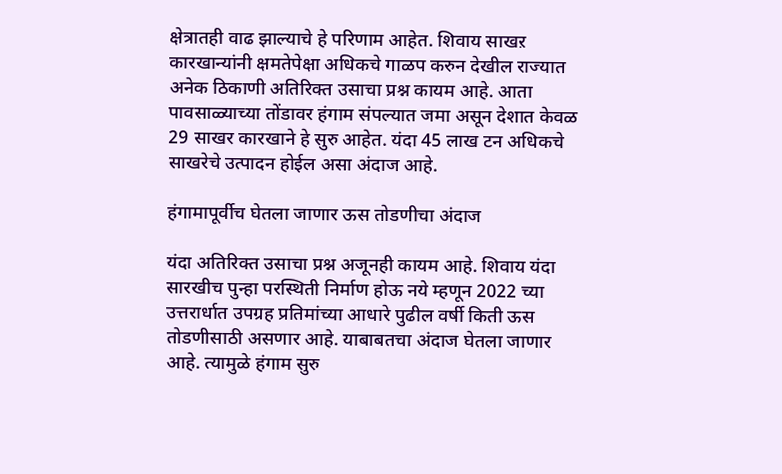क्षेत्रातही वाढ झाल्याचे हे परिणाम आहेत. शिवाय साखऱ कारखान्यांनी क्षमतेपेक्षा अधिकचे गाळप करुन देखील राज्यात अनेक ठिकाणी अतिरिक्त उसाचा प्रश्न कायम आहे. आता पावसाळ्याच्या तोंडावर हंगाम संपल्यात जमा असून देशात केवळ 29 साखर कारखाने हे सुरु आहेत. यंदा 45 लाख टन अधिकचे साखरेचे उत्पादन होईल असा अंदाज आहे.

हंगामापूर्वीच घेतला जाणार ऊस तोडणीचा अंदाज

यंदा अतिरिक्त उसाचा प्रश्न अजूनही कायम आहे. शिवाय यंदा सारखीच पुन्हा परस्थिती निर्माण होऊ नये म्हणून 2022 च्या उत्तरार्धात उपग्रह प्रतिमांच्या आधारे पुढील वर्षी किती ऊस तोडणीसाठी असणार आहे. याबाबतचा अंदाज घेतला जाणार आहे. त्यामुळे हंगाम सुरु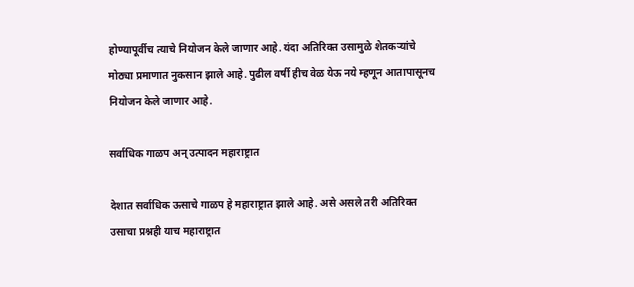होण्यापूर्वीच त्याचे नियोजन केले जाणार आहे. यंदा अतिरिक्त उसामुळे शेतकऱ्यांचे मोठ्या प्रमाणात नुकसान झाले आहे. पुढील वर्षी हीच वेळ येऊ नये म्हणून आतापासूनच नियोजन केले जाणार आहे.

सर्वाधिक गाळप अन् उत्पादन महाराष्ट्रात

देशात सर्वाधिक ऊसाचे गाळप हे महाराष्ट्रात झाले आहे. असे असले तरी अतिरिक्त उसाचा प्रश्नही याच महाराष्ट्रात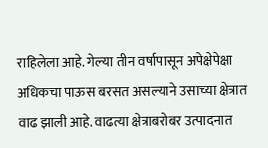राहिलेला आहे. गेल्या तीन वर्षापासून अपेक्षेपेक्षा अधिकचा पाऊस बरसत असल्याने उसाच्या क्षेत्रात वाढ झाली आहे. वाढत्या क्षेत्राबरोबर उत्पादनात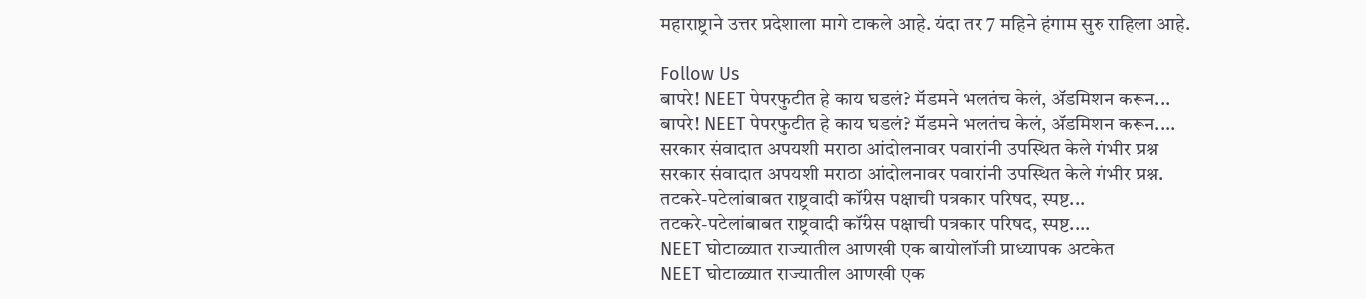महाराष्ट्राने उत्तर प्रदेशाला मागे टाकले आहे. यंदा तर 7 महिने हंगाम सुरु राहिला आहे.

Follow Us
बापरे! NEET पेपरफुटीत हे काय घडलं? मॅडमने भलतंच केलं, ॲडमिशन करून...
बापरे! NEET पेपरफुटीत हे काय घडलं? मॅडमने भलतंच केलं, ॲडमिशन करून....
सरकार संवादात अपयशी मराठा आंदोलनावर पवारांनी उपस्थित केले गंभीर प्रश्न
सरकार संवादात अपयशी मराठा आंदोलनावर पवारांनी उपस्थित केले गंभीर प्रश्न.
तटकरे-पटेलांबाबत राष्ट्रवादी कॉंग्रेस पक्षाची पत्रकार परिषद, स्पष्ट...
तटकरे-पटेलांबाबत राष्ट्रवादी कॉंग्रेस पक्षाची पत्रकार परिषद, स्पष्ट....
NEET घोटाळ्यात राज्यातील आणखी एक बायोलॉजी प्राध्यापक अटकेत
NEET घोटाळ्यात राज्यातील आणखी एक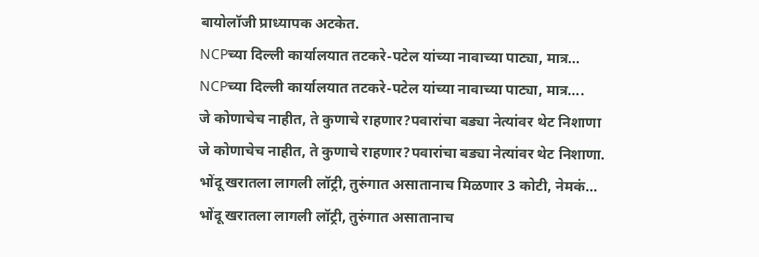बायोलॉजी प्राध्यापक अटकेत.
NCPच्या दिल्ली कार्यालयात तटकरे-पटेल यांच्या नावाच्या पाट्या, मात्र...
NCPच्या दिल्ली कार्यालयात तटकरे-पटेल यांच्या नावाच्या पाट्या, मात्र....
जे कोणाचेच नाहीत, ते कुणाचे राहणार?पवारांचा बड्या नेत्यांवर थेट निशाणा
जे कोणाचेच नाहीत, ते कुणाचे राहणार?पवारांचा बड्या नेत्यांवर थेट निशाणा.
भोंदू खरातला लागली लॉट्री, तुरुंगात असातानाच मिळणार 3 कोटी, नेमकं...
भोंदू खरातला लागली लॉट्री, तुरुंगात असातानाच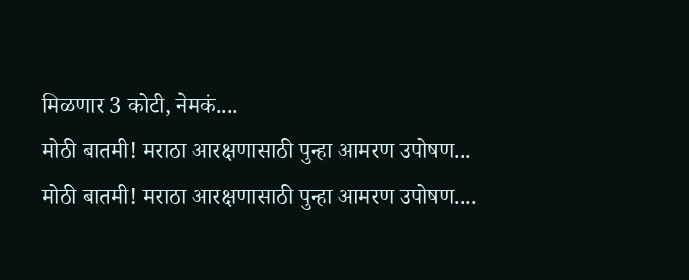मिळणार 3 कोटी, नेमकं....
मोठी बातमी! मराठा आरक्षणासाठी पुन्हा आमरण उपोषण...
मोठी बातमी! मराठा आरक्षणासाठी पुन्हा आमरण उपोषण....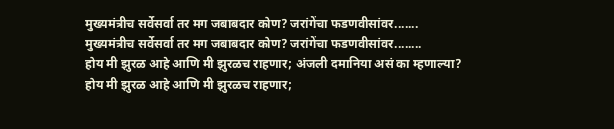मुख्यमंत्रीच सर्वेसर्वा तर मग जबाबदार कोण? जरांगेंचा फडणवीसांवर.......
मुख्यमंत्रीच सर्वेसर्वा तर मग जबाबदार कोण? जरांगेंचा फडणवीसांवर........
होय मी झुरळ आहे आणि मी झुरळच राहणार; अंजली दमानिया असं का म्हणाल्या?
होय मी झुरळ आहे आणि मी झुरळच राहणार;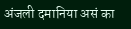अंजली दमानिया असं का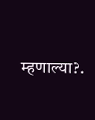म्हणाल्या?.